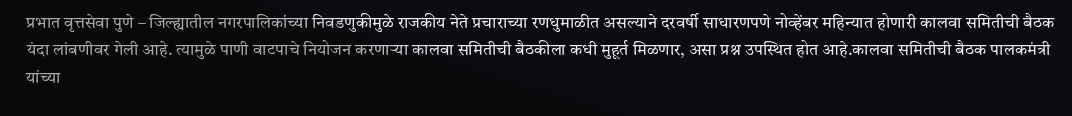प्रभात वृत्तसेवा पुणे – जिल्ह्यातील नगरपालिकांच्या निवडणुकीमुळे राजकीय नेते प्रचाराच्या रणधुमाळीत असल्याने दरवर्षी साधारणपणे नोव्हेंबर महिन्यात होणारी कालवा समितीची बैठक यंदा लांबणीवर गेली आहे. त्यामुळे पाणी वाटपाचे नियोजन करणाऱ्या कालवा समितीची बैठकीला कधी मुहूर्त मिळणार, असा प्रश्न उपस्थित होत आहे.कालवा समितीची बैठक पालकमंत्री यांच्या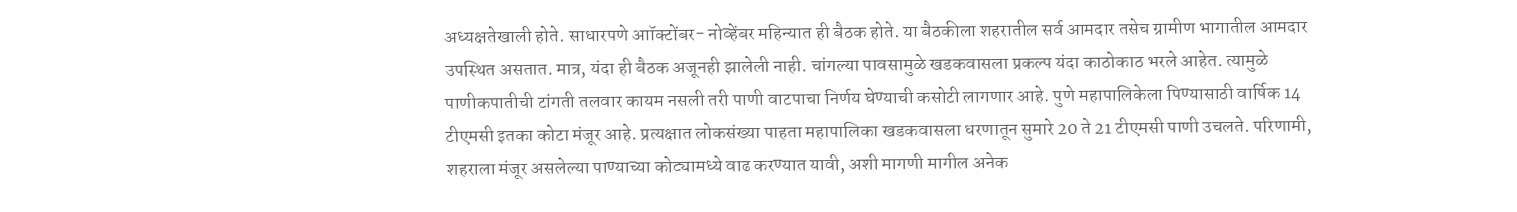अध्यक्षतेखाली होते. साधारपणे आॉक्टोंबर- नोव्हेंबर महिन्यात ही बैठक होते. या बैठकीला शहरातील सर्व आमदार तसेच ग्रामीण भागातील आमदार उपस्थित असतात. मात्र, यंदा ही बैठक अजूनही झालेली नाही. चांगल्या पावसामुळे खडकवासला प्रकल्प यंदा काठोकाठ भरले आहेत. त्यामुळे पाणीकपातीची टांगती तलवार कायम नसली तरी पाणी वाटपाचा निर्णय घेण्याची कसोटी लागणार आहे. पुणे महापालिकेला पिण्यासाठी वार्षिक 14 टीएमसी इतका कोटा मंजूर आहे. प्रत्यक्षात लोकसंख्या पाहता महापालिका खडकवासला धरणातून सुमारे 20 ते 21 टीएमसी पाणी उचलते. परिणामी, शहराला मंजूर असलेल्या पाण्याच्या कोट्यामध्ये वाढ करण्यात यावी, अशी मागणी मागील अनेक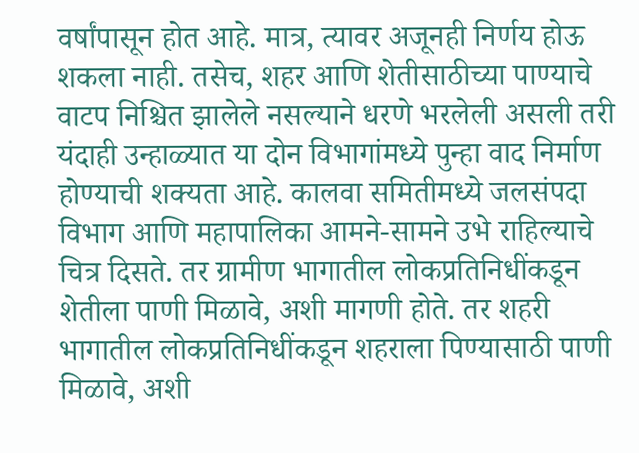वर्षांपासून होत आहे. मात्र, त्यावर अजूनही निर्णय होऊ शकला नाही. तसेच, शहर आणि शेतीसाठीच्या पाण्याचे वाटप निश्चित झालेले नसल्याने धरणे भरलेली असली तरी यंदाही उन्हाळ्यात या दोन विभागांमध्ये पुन्हा वाद निर्माण होण्याची शक्यता आहे. कालवा समितीमध्ये जलसंपदा विभाग आणि महापालिका आमने-सामने उभे राहिल्याचे चित्र दिसते. तर ग्रामीण भागातील लोकप्रतिनिधींकडून शेतीला पाणी मिळावे, अशी मागणी होते. तर शहरी भागातील लोकप्रतिनिधींकडून शहराला पिण्यासाठी पाणी मिळावे, अशी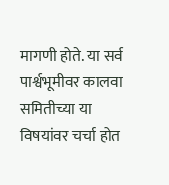मागणी होते. या सर्व पार्श्वभूमीवर कालवा समितीच्या या विषयांवर चर्चा होत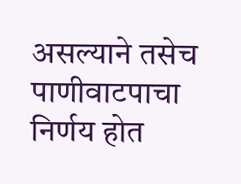असल्याने तसेच पाणीवाटपाचा निर्णय होत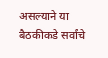असल्याने या बैठकीकडे सर्वांचे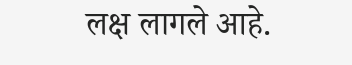लक्ष लागले आहे.